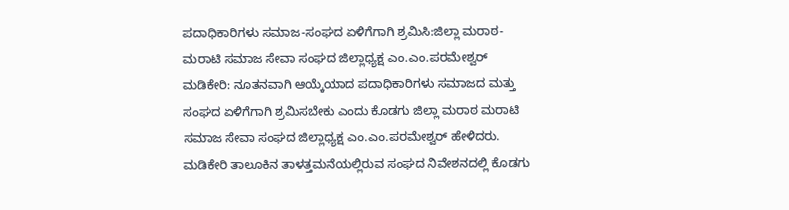ಪದಾಧಿಕಾರಿಗಳು ಸಮಾಜ-ಸಂಘದ ಏಳಿಗೆಗಾಗಿ ಶ್ರಮಿಸಿ:ಜಿಲ್ಲಾ ಮರಾಠ- ಮರಾಟಿ ಸಮಾಜ ಸೇವಾ ಸಂಘದ ಜಿಲ್ಲಾಧ್ಯಕ್ಷ ಎಂ.ಎಂ.ಪರಮೇಶ್ವರ್
ಮಡಿಕೇರಿ: ನೂತನವಾಗಿ ಆಯ್ಕೆಯಾದ ಪದಾಧಿಕಾರಿಗಳು ಸಮಾಜದ ಮತ್ತು ಸಂಘದ ಏಳಿಗೆಗಾಗಿ ಶ್ರಮಿಸಬೇಕು ಎಂದು ಕೊಡಗು ಜಿಲ್ಲಾ ಮರಾಠ ಮರಾಟಿ ಸಮಾಜ ಸೇವಾ ಸಂಘದ ಜಿಲ್ಲಾಧ್ಯಕ್ಷ ಎಂ.ಎಂ.ಪರಮೇಶ್ವರ್ ಹೇಳಿದರು.
ಮಡಿಕೇರಿ ತಾಲೂಕಿನ ತಾಳತ್ತಮನೆಯಲ್ಲಿರುವ ಸಂಘದ ನಿವೇಶನದಲ್ಲಿ ಕೊಡಗು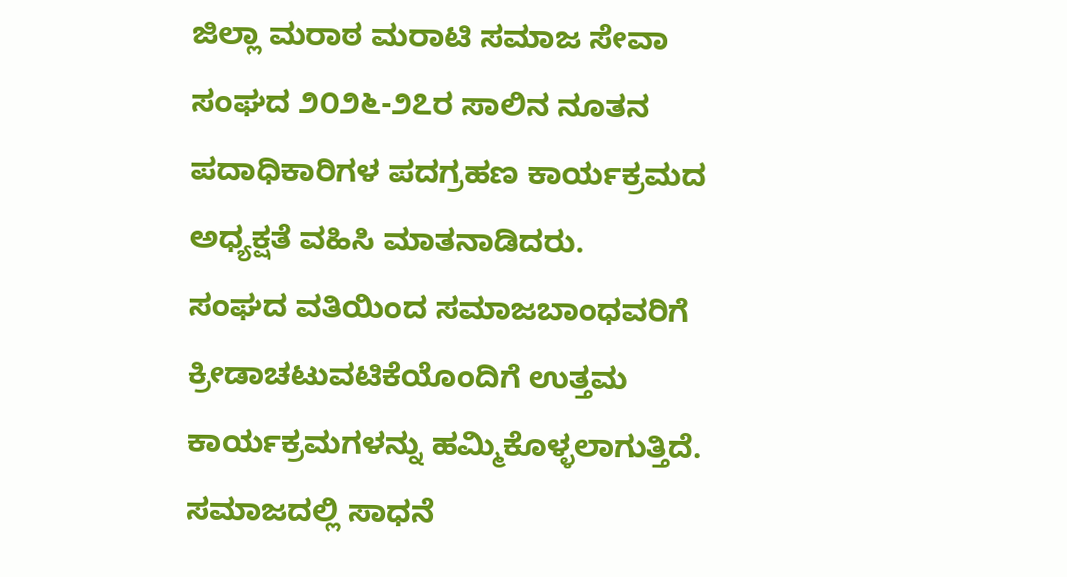ಜಿಲ್ಲಾ ಮರಾಠ ಮರಾಟಿ ಸಮಾಜ ಸೇವಾ ಸಂಘದ ೨೦೨೬-೨೭ರ ಸಾಲಿನ ನೂತನ ಪದಾಧಿಕಾರಿಗಳ ಪದಗ್ರಹಣ ಕಾರ್ಯಕ್ರಮದ ಅಧ್ಯಕ್ಷತೆ ವಹಿಸಿ ಮಾತನಾಡಿದರು.
ಸಂಘದ ವತಿಯಿಂದ ಸಮಾಜಬಾಂಧವರಿಗೆ ಕ್ರೀಡಾಚಟುವಟಿಕೆಯೊಂದಿಗೆ ಉತ್ತಮ ಕಾರ್ಯಕ್ರಮಗಳನ್ನು ಹಮ್ಮಿಕೊಳ್ಳಲಾಗುತ್ತಿದೆ. ಸಮಾಜದಲ್ಲಿ ಸಾಧನೆ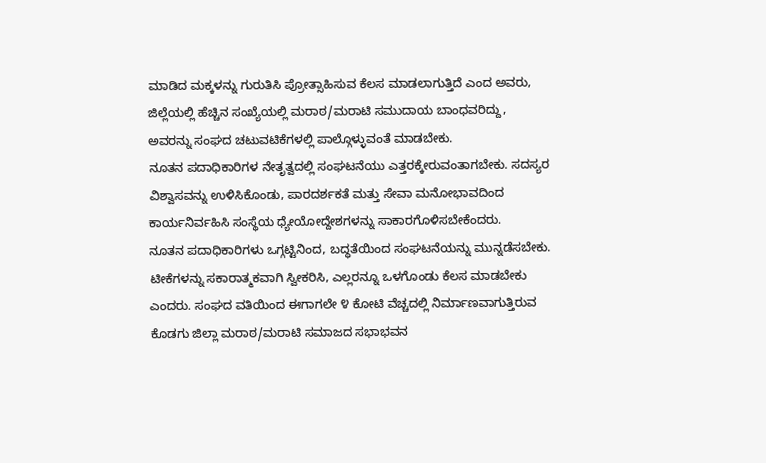ಮಾಡಿದ ಮಕ್ಕಳನ್ನು ಗುರುತಿಸಿ ಪ್ರೋತ್ಸಾಹಿಸುವ ಕೆಲಸ ಮಾಡಲಾಗುತ್ತಿದೆ ಎಂದ ಅವರು, ಜಿಲ್ಲೆಯಲ್ಲಿ ಹೆಚ್ಚಿನ ಸಂಖ್ಯೆಯಲ್ಲಿ ಮರಾಠ/ಮರಾಟಿ ಸಮುದಾಯ ಬಾಂಧವರಿದ್ದು, ಅವರನ್ನು ಸಂಘದ ಚಟುವಟಿಕೆಗಳಲ್ಲಿ ಪಾಲ್ಗೊಳ್ಳುವಂತೆ ಮಾಡಬೇಕು.
ನೂತನ ಪದಾಧಿಕಾರಿಗಳ ನೇತೃತ್ವದಲ್ಲಿ ಸಂಘಟನೆಯು ಎತ್ತರಕ್ಕೇರುವಂತಾಗಬೇಕು. ಸದಸ್ಯರ ವಿಶ್ವಾಸವನ್ನು ಉಳಿಸಿಕೊಂಡು, ಪಾರದರ್ಶಕತೆ ಮತ್ತು ಸೇವಾ ಮನೋಭಾವದಿಂದ ಕಾರ್ಯನಿರ್ವಹಿಸಿ ಸಂಸ್ಥೆಯ ಧ್ಯೇಯೋದ್ದೇಶಗಳನ್ನು ಸಾಕಾರಗೊಳಿಸಬೇಕೆಂದರು.
ನೂತನ ಪದಾಧಿಕಾರಿಗಳು ಒಗ್ಗಟ್ಟಿನಿಂದ, ಬದ್ಧತೆಯಿಂದ ಸಂಘಟನೆಯನ್ನು ಮುನ್ನಡೆಸಬೇಕು. ಟೀಕೆಗಳನ್ನು ಸಕಾರಾತ್ಮಕವಾಗಿ ಸ್ವೀಕರಿಸಿ, ಎಲ್ಲರನ್ನೂ ಒಳಗೊಂಡು ಕೆಲಸ ಮಾಡಬೇಕು ಎಂದರು. ಸಂಘದ ವತಿಯಿಂದ ಈಗಾಗಲೇ ೪ ಕೋಟಿ ವೆಚ್ಚದಲ್ಲಿ ನಿರ್ಮಾಣವಾಗುತ್ತಿರುವ ಕೊಡಗು ಜಿಲ್ಲಾ ಮರಾಠ/ಮರಾಟಿ ಸಮಾಜದ ಸಭಾಭವನ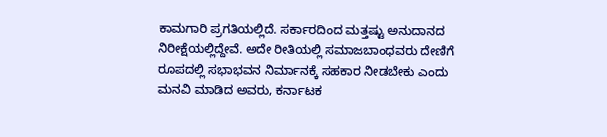ಕಾಮಗಾರಿ ಪ್ರಗತಿಯಲ್ಲಿದೆ. ಸರ್ಕಾರದಿಂದ ಮತ್ತಷ್ಟು ಅನುದಾನದ ನಿರೀಕ್ಷೆಯಲ್ಲಿದ್ದೇವೆ. ಅದೇ ರೀತಿಯಲ್ಲಿ ಸಮಾಜಬಾಂಧವರು ದೇಣಿಗೆ ರೂಪದಲ್ಲಿ ಸಭಾಭವನ ನಿರ್ಮಾನಕ್ಕೆ ಸಹಕಾರ ನೀಡಬೇಕು ಎಂದು ಮನವಿ ಮಾಡಿದ ಅವರು, ಕರ್ನಾಟಕ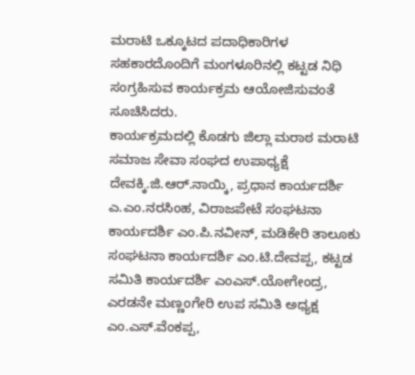ಮರಾಟಿ ಒಕ್ಕೂಟದ ಪದಾಧಿಕಾರಿಗಳ ಸಹಕಾರದೊಂದಿಗೆ ಮಂಗಳೂರಿನಲ್ಲಿ ಕಟ್ಟಡ ನಿಧಿ ಸಂಗ್ರಹಿಸುವ ಕಾರ್ಯಕ್ರಮ ಆಯೋಜಿಸುವಂತೆ ಸೂಚಿಸಿದರು.
ಕಾರ್ಯಕ್ರಮದಲ್ಲಿ ಕೊಡಗು ಜಿಲ್ಲಾ ಮರಾಠ ಮರಾಟಿ ಸಮಾಜ ಸೇವಾ ಸಂಘದ ಉಪಾಧ್ಯಕ್ಷೆ ದೇವಕ್ಕಿ.ಜಿ.ಆರ್.ನಾಯ್ಕಿ, ಪ್ರಧಾನ ಕಾರ್ಯದರ್ಶಿ ಎ.ಎಂ.ನರಸಿಂಹ, ವಿರಾಜಪೇಟೆ ಸಂಘಟನಾ ಕಾರ್ಯದರ್ಶಿ ಎಂ.ಪಿ.ನವೀನ್, ಮಡಿಕೇರಿ ತಾಲೂಕು ಸಂಘಟನಾ ಕಾರ್ಯದರ್ಶಿ ಎಂ.ಟಿ.ದೇವಪ್ಪ, ಕಟ್ಟಡ ಸಮಿತಿ ಕಾರ್ಯದರ್ಶಿ ಎಂಎಸ್.ಯೋಗೇಂದ್ರ, ಎರಡನೇ ಮಣ್ಣಂಗೇರಿ ಉಪ ಸಮಿತಿ ಅಧ್ಯಕ್ಷ ಎಂ.ಎಸ್.ವೆಂಕಪ್ಪ,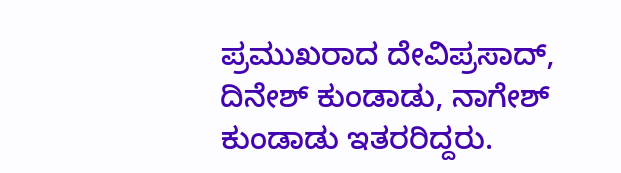ಪ್ರಮುಖರಾದ ದೇವಿಪ್ರಸಾದ್, ದಿನೇಶ್ ಕುಂಡಾಡು, ನಾಗೇಶ್ ಕುಂಡಾಡು ಇತರರಿದ್ದರು.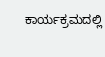ಕಾರ್ಯಕ್ರಮದಲ್ಲಿ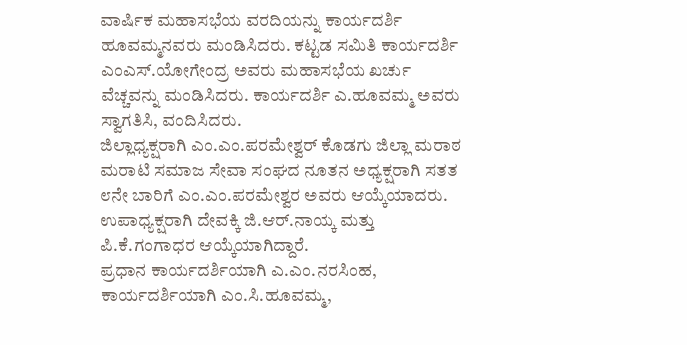ವಾರ್ಷಿಕ ಮಹಾಸಭೆಯ ವರದಿಯನ್ನು ಕಾರ್ಯದರ್ಶಿ ಹೂವಮ್ಮನವರು ಮಂಡಿಸಿದರು. ಕಟ್ಟಡ ಸಮಿತಿ ಕಾರ್ಯದರ್ಶಿ ಎಂಎಸ್.ಯೋಗೇಂದ್ರ ಅವರು ಮಹಾಸಭೆಯ ಖರ್ಚು ವೆಚ್ಚವನ್ನು ಮಂಡಿಸಿದರು. ಕಾರ್ಯದರ್ಶಿ ಎ.ಹೂವಮ್ಮ ಅವರು ಸ್ವಾಗತಿಸಿ, ವಂದಿಸಿದರು.
ಜಿಲ್ಲಾಧ್ಯಕ್ಷರಾಗಿ ಎಂ.ಎಂ.ಪರಮೇಶ್ವರ್ ಕೊಡಗು ಜಿಲ್ಲಾ ಮರಾಠ ಮರಾಟಿ ಸಮಾಜ ಸೇವಾ ಸಂಘದ ನೂತನ ಅಧ್ಯಕ್ಷರಾಗಿ ಸತತ ೮ನೇ ಬಾರಿಗೆ ಎಂ.ಎಂ.ಪರಮೇಶ್ವರ ಅವರು ಆಯ್ಕೆಯಾದರು. ಉಪಾಧ್ಯಕ್ಷರಾಗಿ ದೇವಕ್ಕಿ ಜಿ.ಆರ್.ನಾಯ್ಕ ಮತ್ತು ಪಿ.ಕೆ.ಗಂಗಾಧರ ಆಯ್ಕೆಯಾಗಿದ್ದಾರೆ.
ಪ್ರಧಾನ ಕಾರ್ಯದರ್ಶಿಯಾಗಿ ಎ.ಎಂ.ನರಸಿಂಹ, ಕಾರ್ಯದರ್ಶಿಯಾಗಿ ಎಂ.ಸಿ.ಹೂವಮ್ಮ,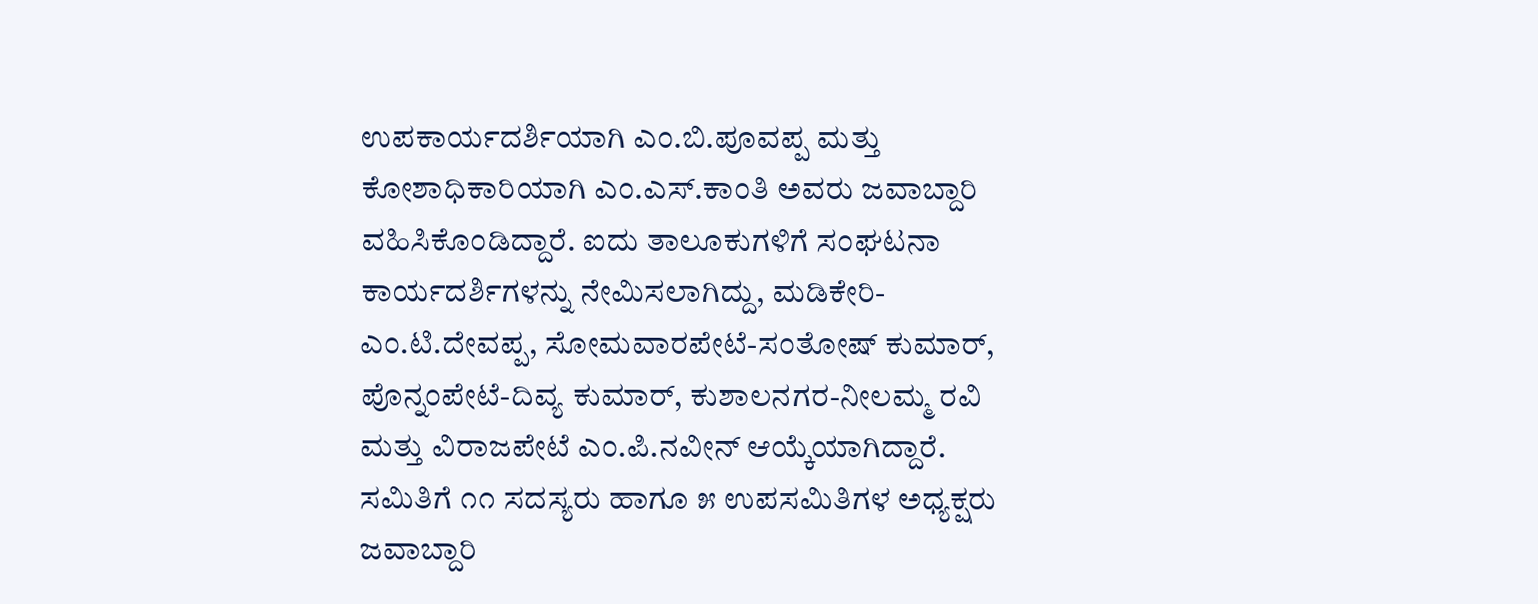ಉಪಕಾರ್ಯದರ್ಶಿಯಾಗಿ ಎಂ.ಬಿ.ಪೂವಪ್ಪ ಮತ್ತು ಕೋಶಾಧಿಕಾರಿಯಾಗಿ ಎಂ.ಎಸ್.ಕಾಂತಿ ಅವರು ಜವಾಬ್ದಾರಿ ವಹಿಸಿಕೊಂಡಿದ್ದಾರೆ. ಐದು ತಾಲೂಕುಗಳಿಗೆ ಸಂಘಟನಾ ಕಾರ್ಯದರ್ಶಿಗಳನ್ನು ನೇಮಿಸಲಾಗಿದ್ದು, ಮಡಿಕೇರಿ-ಎಂ.ಟಿ.ದೇವಪ್ಪ, ಸೋಮವಾರಪೇಟೆ-ಸಂತೋಷ್ ಕುಮಾರ್, ಪೊನ್ನಂಪೇಟೆ-ದಿವ್ಯ ಕುಮಾರ್, ಕುಶಾಲನಗರ-ನೀಲಮ್ಮ ರವಿ ಮತ್ತು ವಿರಾಜಪೇಟೆ ಎಂ.ಪಿ.ನವೀನ್ ಆಯ್ಕೆಯಾಗಿದ್ದಾರೆ. ಸಮಿತಿಗೆ ೧೧ ಸದಸ್ಯರು ಹಾಗೂ ೫ ಉಪಸಮಿತಿಗಳ ಅಧ್ಯಕ್ಷರು ಜವಾಬ್ದಾರಿ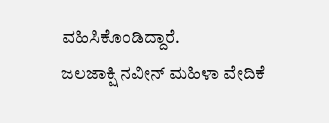ವಹಿಸಿಕೊಂಡಿದ್ದಾರೆ.
ಜಲಜಾಕ್ಷಿ ನವೀನ್ ಮಹಿಳಾ ವೇದಿಕೆ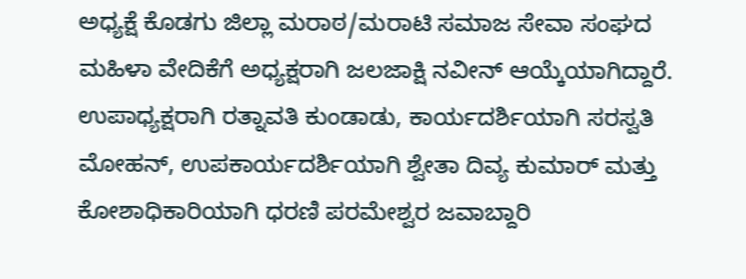ಅಧ್ಯಕ್ಷೆ ಕೊಡಗು ಜಿಲ್ಲಾ ಮರಾಠ/ಮರಾಟಿ ಸಮಾಜ ಸೇವಾ ಸಂಘದ ಮಹಿಳಾ ವೇದಿಕೆಗೆ ಅಧ್ಯಕ್ಷರಾಗಿ ಜಲಜಾಕ್ಷಿ ನವೀನ್ ಆಯ್ಕೆಯಾಗಿದ್ದಾರೆ. ಉಪಾಧ್ಯಕ್ಷರಾಗಿ ರತ್ನಾವತಿ ಕುಂಡಾಡು, ಕಾರ್ಯದರ್ಶಿಯಾಗಿ ಸರಸ್ವತಿ ಮೋಹನ್, ಉಪಕಾರ್ಯದರ್ಶಿಯಾಗಿ ಶ್ವೇತಾ ದಿವ್ಯ ಕುಮಾರ್ ಮತ್ತು ಕೋಶಾಧಿಕಾರಿಯಾಗಿ ಧರಣಿ ಪರಮೇಶ್ವರ ಜವಾಬ್ದಾರಿ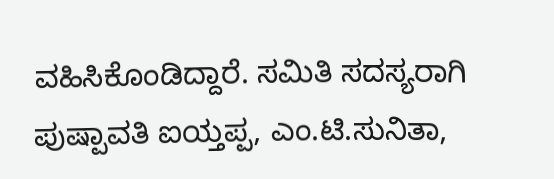ವಹಿಸಿಕೊಂಡಿದ್ದಾರೆ. ಸಮಿತಿ ಸದಸ್ಯರಾಗಿ ಪುಷ್ಪಾವತಿ ಐಯ್ತಪ್ಪ, ಎಂ.ಟಿ.ಸುನಿತಾ,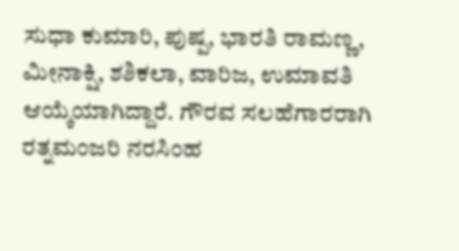ಸುಧಾ ಕುಮಾರಿ, ಪುಷ್ಪ, ಭಾರತಿ ರಾಮಣ್ಣ, ಮೀನಾಕ್ಷಿ, ಶಶಿಕಲಾ, ವಾರಿಜ, ಉಮಾವತಿ ಆಯ್ಕೆಯಾಗಿದ್ದಾರೆ. ಗೌರವ ಸಲಹೆಗಾರರಾಗಿ ರತ್ನಮಂಜರಿ ನರಸಿಂಹ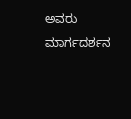ಅವರು ಮಾರ್ಗದರ್ಶನ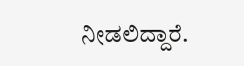ನೀಡಲಿದ್ದಾರೆ.